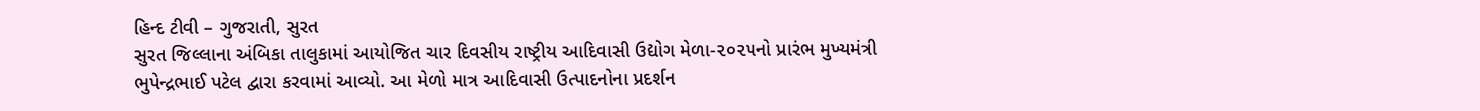હિન્દ ટીવી – ગુજરાતી, સુરત
સુરત જિલ્લાના અંબિકા તાલુકામાં આયોજિત ચાર દિવસીય રાષ્ટ્રીય આદિવાસી ઉદ્યોગ મેળા-૨૦૨૫નો પ્રારંભ મુખ્યમંત્રી ભુપેન્દ્રભાઈ પટેલ દ્વારા કરવામાં આવ્યો. આ મેળો માત્ર આદિવાસી ઉત્પાદનોના પ્રદર્શન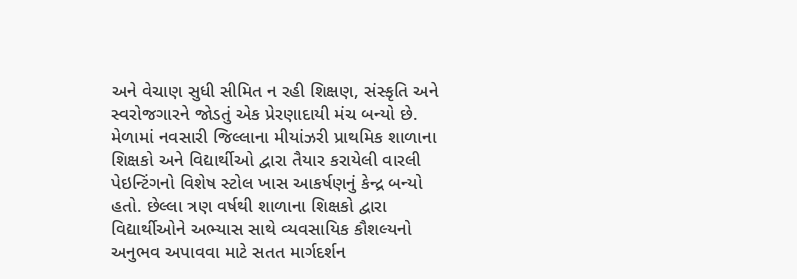અને વેચાણ સુધી સીમિત ન રહી શિક્ષણ, સંસ્કૃતિ અને સ્વરોજગારને જોડતું એક પ્રેરણાદાયી મંચ બન્યો છે.
મેળામાં નવસારી જિલ્લાના મીયાંઝરી પ્રાથમિક શાળાના શિક્ષકો અને વિદ્યાર્થીઓ દ્વારા તૈયાર કરાયેલી વારલી પેઇન્ટિંગનો વિશેષ સ્ટોલ ખાસ આકર્ષણનું કેન્દ્ર બન્યો હતો. છેલ્લા ત્રણ વર્ષથી શાળાના શિક્ષકો દ્વારા વિદ્યાર્થીઓને અભ્યાસ સાથે વ્યવસાયિક કૌશલ્યનો અનુભવ અપાવવા માટે સતત માર્ગદર્શન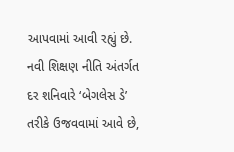આપવામાં આવી રહ્યું છે. નવી શિક્ષણ નીતિ અંતર્ગત દર શનિવારે ‘બેગલેસ ડે’ તરીકે ઉજવવામાં આવે છે,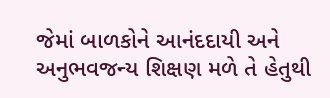જેમાં બાળકોને આનંદદાયી અને અનુભવજન્ય શિક્ષણ મળે તે હેતુથી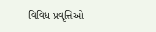વિવિધ પ્રવૃત્તિઓ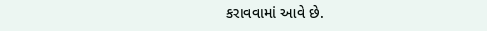કરાવવામાં આવે છે.